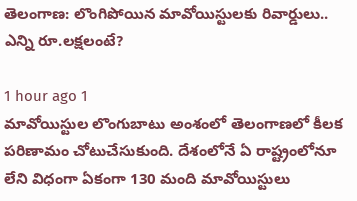తెలంగాణ: లొంగిపోయిన మావోయిస్టులకు రివార్డులు.. ఎన్ని రూ.లక్షలంటే?

1 hour ago 1
మావోయిస్టుల లొంగుబాటు అంశంలో తెలంగాణలో కీలక పరిణామం చోటుచేసుకుంది. దేశంలోనే ఏ రాష్ట్రంలోనూ లేని విధంగా ఏకంగా 130 మంది మావోయిస్టులు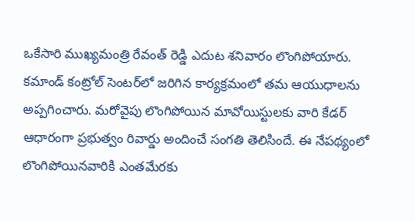ఒకేసారి ముఖ్యమంత్రి రేవంత్ రెడ్డి ఎదుట శనివారం లొంగిపోయారు. కమాండ్ కంట్రోల్ సెంటర్‌లో జరిగిన కార్యక్రమంలో తమ ఆయుధాలను అప్పగించారు. మరోవైపు లొంగిపోయిన మావోయిస్టులకు వారి కేడర్ ఆధారంగా ప్రభుత్వం రివార్డు అందించే సంగతి తెలిసిందే. ఈ నేపథ్యంలో లొంగిపోయినవారికి ఎంతమేరకు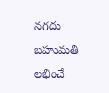నగదు బహుమతి లభించే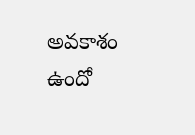అవకాశం ఉందో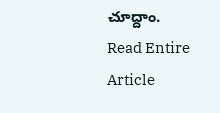చూద్దాం.
Read Entire Article